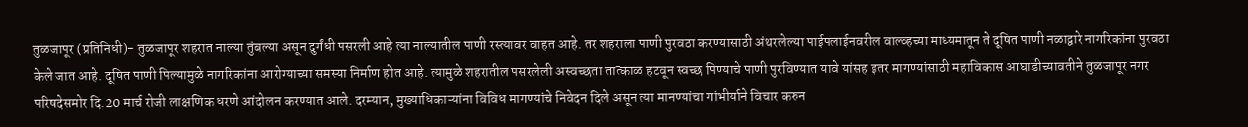तुळजापूर (प्रतिनिधी)- तुळजापूर शहरात नाल्या तुंबल्या असून दुर्गंधी पसरली आहे त्या नाल्यातील पाणी रस्त्यावर वाहत आहे. तर शहराला पाणी पुरवठा करण्यासाठी अंथरलेल्या पाईपलाईनवरील वाल्व्हच्या माध्यमातून ते दूषित पाणी नळाद्वारे नागरिकांना पुरवठा केले जात आहे. दूषित पाणी पिल्यामुळे नागरिकांना आरोग्याच्या समस्या निर्माण होत आहे. त्यामुळे शहरातील पसरलेली अस्वच्छता तात्काळ हटवून स्वच्छ पिण्याचे पाणी पुरविण्यात यावे यांसह इतर मागण्यांसाठी महाविकास आघाडीच्यावतीने तुळजापूर नगर परिषदेसमोर दि.20 मार्च रोजी लाक्षणिक धरणे आंदोलन करण्यात आले. दरम्यान, मुख्याधिकाऱ्यांना विविध मागण्यांचे निवेदन दिले असून त्या मानण्यांचा गांभीर्याने विचार करुन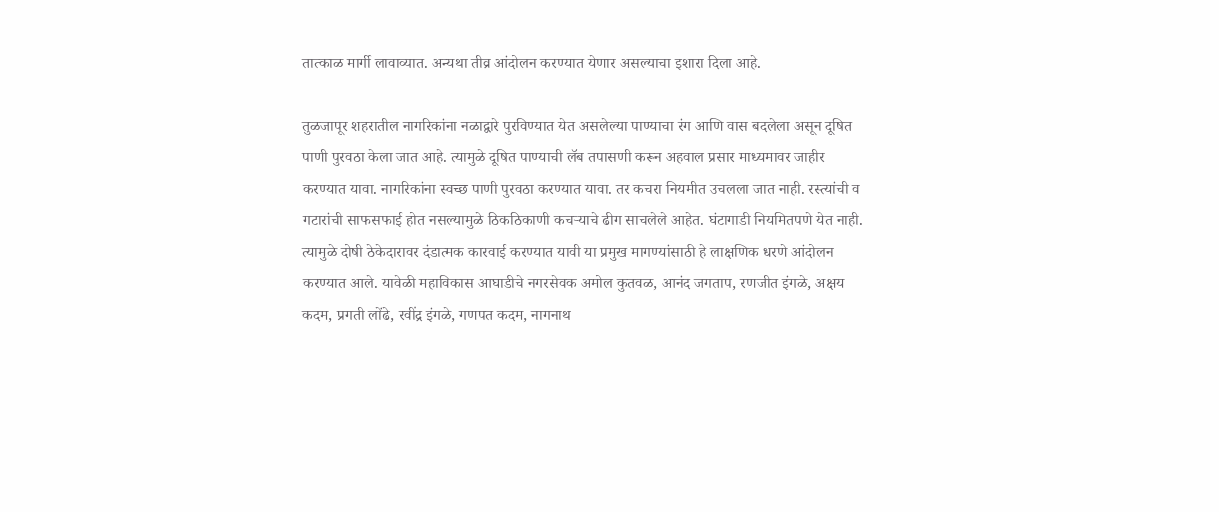तात्काळ मार्गी लावाव्यात. अन्यथा तीव्र आंदोलन करण्यात येणार असल्याचा इशारा दिला आहे.

तुळजापूर शहरातील नागरिकांना नळाद्वारे पुरविण्यात येत असलेल्या पाण्याचा रंग आणि वास बदलेला असून दूषित पाणी पुरवठा केला जात आहे. त्यामुळे दूषित पाण्याची लॅब तपासणी करून अहवाल प्रसार माध्यमावर जाहीर करण्यात यावा. नागरिकांना स्वच्छ पाणी पुरवठा करण्यात यावा. तर कचरा नियमीत उचलला जात नाही. रस्त्यांची व गटारांची साफसफाई होत नसल्यामुळे ठिकठिकाणी कचऱ्याचे ढीग साचलेले आहेत. घंटागाडी नियमितपणे येत नाही. त्यामुळे दोषी ठेकेदारावर दंडात्मक कारवाई करण्यात यावी या प्रमुख मागण्यांसाठी हे लाक्षणिक धरणे आंदोलन करण्यात आले. यावेळी महाविकास आघाडीचे नगरसेवक अमोल कुतवळ, आनंद जगताप, रणजीत इंगळे, अक्षय कदम, प्रगती लोंढे, रवींद्र इंगळे, गणपत कदम, नागनाथ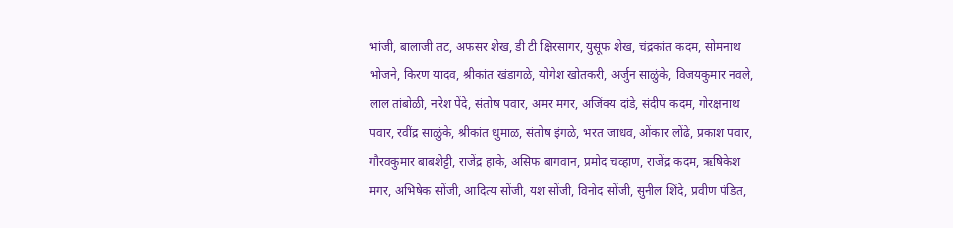भांजी, बालाजी तट, अफसर शेख, डी टी क्षिरसागर, युसूफ शेख, चंद्रकांत कदम, सोमनाथ भोजने, किरण यादव, श्रीकांत खंडागळे, योगेश खोतकरी, अर्जुन साळुंके, विजयकुमार नवले, लाल तांबोळी, नरेश पेंदे, संतोष पवार, अमर मगर, अजिंक्य दांडे, संदीप कदम, गोरक्षनाथ पवार, रवींद्र साळुंके, श्रीकांत धुमाळ, संतोष इंगळे, भरत जाधव, ओंकार लोंढे, प्रकाश पवार, गौरवकुमार बाबशेट्टी, राजेंद्र हाके, असिफ बागवान, प्रमोद चव्हाण, राजेंद्र कदम, ऋषिकेश मगर, अभिषेक सोंजी, आदित्य सोंजी, यश सोंजी, विनोद सोंजी, सुनील शिंदे, प्रवीण पंडित,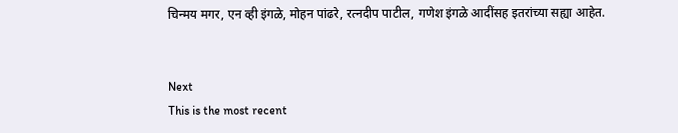चिन्मय मगर, एन व्ही इंगळे, मोहन पांढरे, रत्नदीप पाटील, गणेश इंगळे आदींसह इतरांच्या सह्या आहेत.


Next
This is the most recent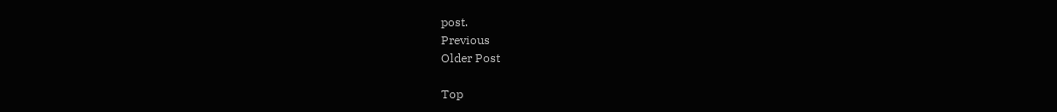post.
Previous
Older Post

Top